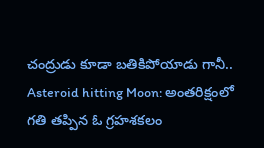చంద్రుడు కూడా బతికిపోయాడు గానీ..
Asteroid hitting Moon: అంతరిక్షంలో గతి తప్పిన ఓ గ్రహశకలం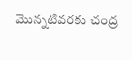మొన్నటివరకు చంద్ర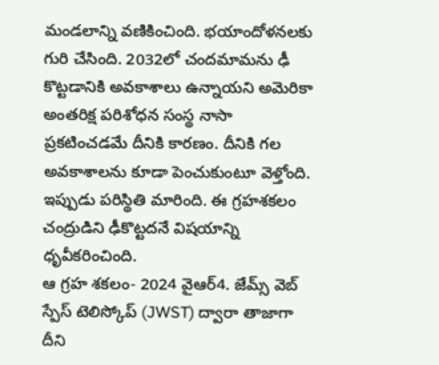మండలాన్ని వణికించింది. భయాందోళనలకు గురి చేసింది. 2032లో చందమామను ఢీ కొట్టడానికి అవకాశాలు ఉన్నాయని అమెరికా అంతరిక్ష పరిశోధన సంస్థ నాసా ప్రకటించడమే దీనికి కారణం. దీనికి గల అవకాశాలను కూడా పెంచుకుంటూ వెళ్తోంది. ఇప్పుడు పరిస్థితి మారింది. ఈ గ్రహశకలం చంద్రుడిని ఢీకొట్టదనే విషయాన్ని ధృవీకరించింది.
ఆ గ్రహ శకలం- 2024 వైఆర్4. జేమ్స్ వెబ్ స్పేస్ టెలిస్కోప్ (JWST) ద్వారా తాజాగా దీని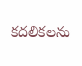కదలికలను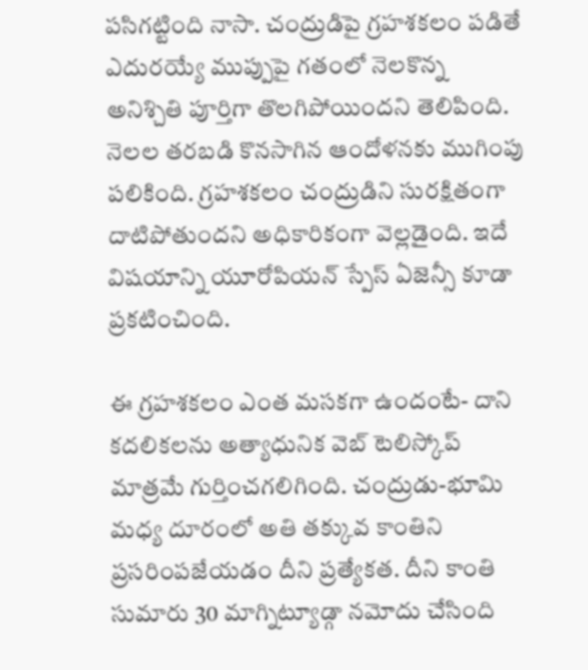పసిగట్టింది నాసా. చంద్రుడిపై గ్రహశకలం పడితే ఎదురయ్యే ముప్పుపై గతంలో నెలకొన్న అనిశ్చితి పూర్తిగా తొలగిపోయిందని తెలిపింది. నెలల తరబడి కొనసాగిన ఆందోళనకు ముగింపు పలికింది. గ్రహశకలం చంద్రుడిని సురక్షితంగా దాటిపోతుందని అధికారికంగా వెల్లడైంది. ఇదే విషయాన్ని యూరోపియన్ స్పేస్ ఏజెన్సీ కూడా ప్రకటించింది.

ఈ గ్రహశకలం ఎంత మసకగా ఉందంటే- దాని కదలికలను అత్యాధునిక వెబ్ టెలిస్కోప్ మాత్రమే గుర్తించగలిగింది. చంద్రుడు-భూమి మధ్య దూరంలో అతి తక్కువ కాంతిని ప్రసరింపజేయడం దీని ప్రత్యేకత. దీని కాంతి సుమారు 30 మాగ్నిట్యూడ్గా నమోదు చేసింది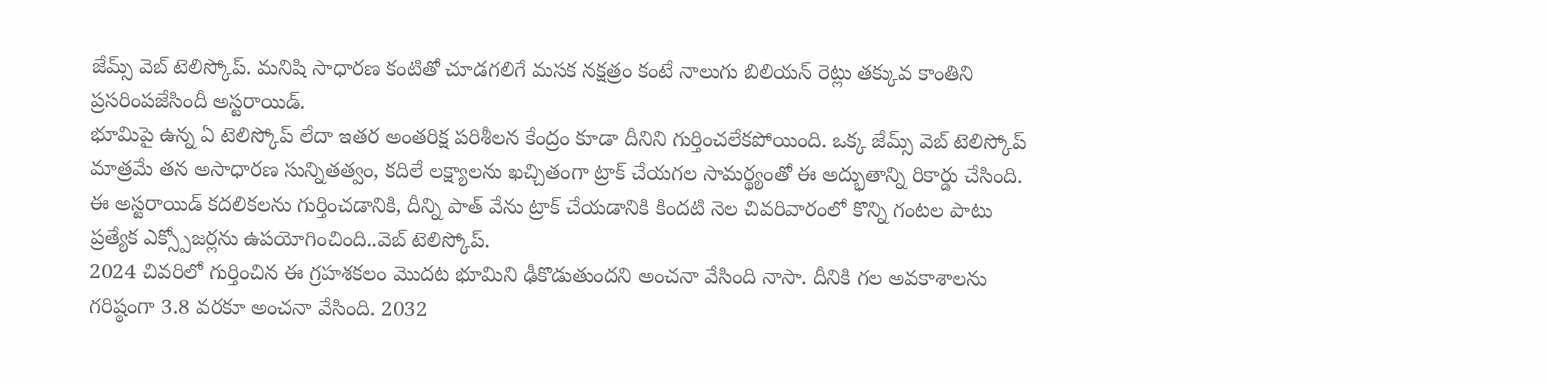జేమ్స్ వెబ్ టెలిస్కోప్. మనిషి సాధారణ కంటితో చూడగలిగే మసక నక్షత్రం కంటే నాలుగు బిలియన్ రెట్లు తక్కువ కాంతిని ప్రసరింపజేసిందీ అస్టరాయిడ్.
భూమిపై ఉన్న ఏ టెలిస్కోప్ లేదా ఇతర అంతరిక్ష పరిశీలన కేంద్రం కూడా దీనిని గుర్తించలేకపోయింది. ఒక్క జేమ్స్ వెబ్ టెలిస్కోప్ మాత్రమే తన అసాధారణ సున్నితత్వం, కదిలే లక్ష్యాలను ఖచ్చితంగా ట్రాక్ చేయగల సామర్థ్యంతో ఈ అద్భుతాన్ని రికార్డు చేసింది. ఈ అస్టరాయిడ్ కదలికలను గుర్తించడానికి, దీన్ని పాత్ వేను ట్రాక్ చేయడానికి కిందటి నెల చివరివారంలో కొన్ని గంటల పాటు ప్రత్యేక ఎక్స్పోజర్లను ఉపయోగించింది..వెబ్ టెలిస్కోప్.
2024 చివరిలో గుర్తించిన ఈ గ్రహశకలం మొదట భూమిని ఢీకొడుతుందని అంచనా వేసింది నాసా. దీనికి గల అవకాశాలను గరిష్ఠంగా 3.8 వరకూ అంచనా వేసింది. 2032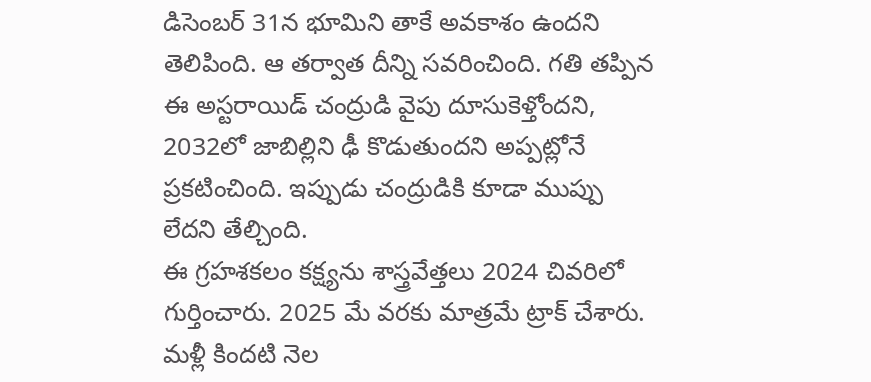డిసెంబర్ 31న భూమిని తాకే అవకాశం ఉందని తెలిపింది. ఆ తర్వాత దీన్ని సవరించింది. గతి తప్పిన ఈ అస్టరాయిడ్ చంద్రుడి వైపు దూసుకెళ్తోందని, 2032లో జాబిల్లిని ఢీ కొడుతుందని అప్పట్లోనే ప్రకటించింది. ఇప్పుడు చంద్రుడికి కూడా ముప్పు లేదని తేల్చింది.
ఈ గ్రహశకలం కక్ష్యను శాస్త్రవేత్తలు 2024 చివరిలో గుర్తించారు. 2025 మే వరకు మాత్రమే ట్రాక్ చేశారు. మళ్లీ కిందటి నెల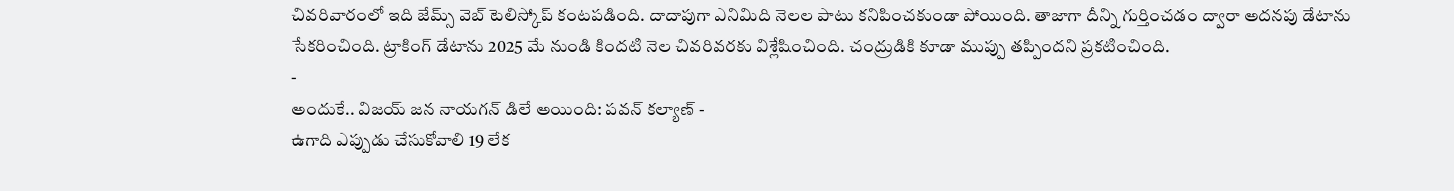చివరివారంలో ఇది జేమ్స్ వెబ్ టెలిస్కోప్ కంటపడింది. దాదాపుగా ఎనిమిది నెలల పాటు కనిపించకుండా పోయింది. తాజాగా దీన్ని గుర్తించడం ద్వారా అదనపు డేటాను సేకరించింది. ట్రాకింగ్ డేటాను 2025 మే నుండి కిందటి నెల చివరివరకు విశ్లేషించింది. చంద్రుడికి కూడా ముప్పు తప్పిందని ప్రకటించింది.
-
అందుకే.. విజయ్ జన నాయగన్ డిలే అయింది: పవన్ కల్యాణ్ -
ఉగాది ఎప్పుడు చేసుకోవాలి 19 లేక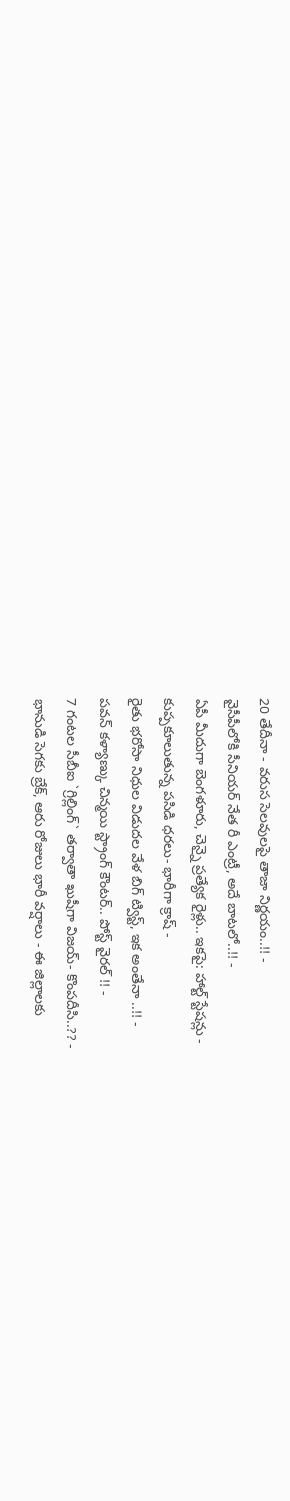20 తేదీనా - వరుస సెలవులపై తాజా నిర్ణయం..!! -
వైసీపీలోకి సీనియర్ నేత రీ ఎంట్రీ, అదే బాటలో..!! -
ఏపీ మీదుగా బెంగళూరు, చెన్నై ప్రత్యేక రైళ్లు.. ఇకపై: హాల్ట్ స్టేషన్లు -
కుప్పకూలుతున్న పసిడి ధరలు- భారీగా క్రాష్ -
రైతు భరోసా నిధుల విడుదల వేళ బిగ్ ట్విస్ట్, ఇక అంతేనా ..!! -
పవన్ కళ్యాణ్కు చిన్మయి స్ట్రాంగ్ కౌంటర్.. పోస్ట్ వైరల్ !! -
7 గంటల సీబీఐ `గ్రిల్లింగ్` తర్వాతా ఖుషీగా విజయ్- కొంపదీసి..?? -
భానుడి సెగకు బ్రేక్, ఆరు రోజులు భారీ వర్షాలు - ఈ జిల్లాలకు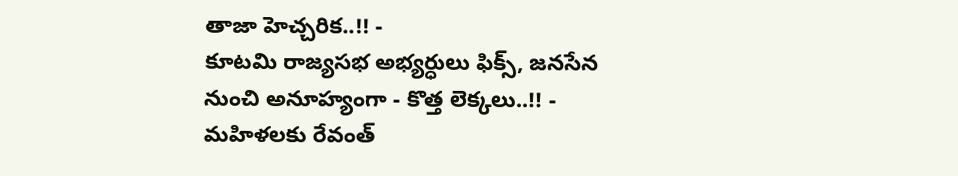తాజా హెచ్చరిక..!! -
కూటమి రాజ్యసభ అభ్యర్ధులు ఫిక్స్, జనసేన నుంచి అనూహ్యంగా - కొత్త లెక్కలు..!! -
మహిళలకు రేవంత్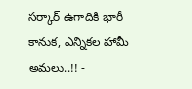సర్కార్ ఉగాదికి భారీ కానుక, ఎన్నికల హామీ అమలు..!! -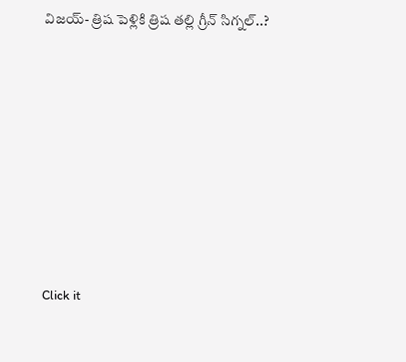విజయ్- త్రిష పెళ్లికి త్రిష తల్లి గ్రీన్ సిగ్నల్..?












Click it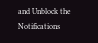and Unblock the Notifications